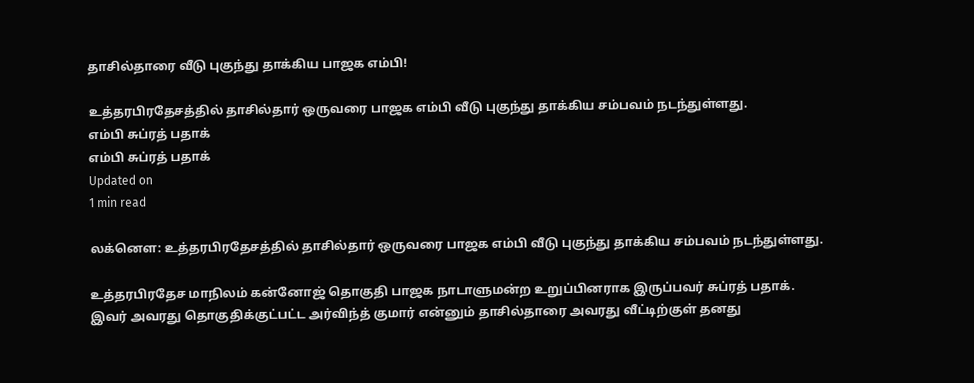தாசில்தாரை வீடு புகுந்து தாக்கிய பாஜக எம்பி!

உத்தரபிரதேசத்தில் தாசில்தார் ஒருவரை பாஜக எம்பி வீடு புகுந்து தாக்கிய சம்பவம் நடந்துள்ளது.
எம்பி சுப்ரத் பதாக்
எம்பி சுப்ரத் பதாக்
Updated on
1 min read

லக்னௌ: உத்தரபிரதேசத்தில் தாசில்தார் ஒருவரை பாஜக எம்பி வீடு புகுந்து தாக்கிய சம்பவம் நடந்துள்ளது.

உத்தரபிரதேச மாநிலம் கன்னோஜ் தொகுதி பாஜக நாடாளுமன்ற உறுப்பினராக இருப்பவர் சுப்ரத் பதாக். இவர் அவரது தொகுதிக்குட்பட்ட அர்விந்த் குமார் என்னும் தாசில்தாரை அவரது வீட்டிற்குள் தனது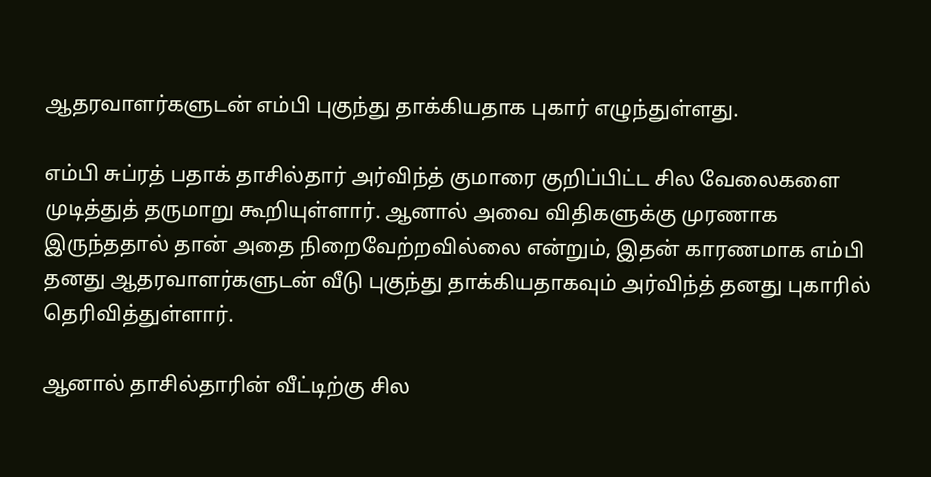ஆதரவாளர்களுடன் எம்பி புகுந்து தாக்கியதாக புகார் எழுந்துள்ளது.

எம்பி சுப்ரத் பதாக் தாசில்தார் அர்விந்த் குமாரை குறிப்பிட்ட சில வேலைகளை முடித்துத் தருமாறு கூறியுள்ளார். ஆனால் அவை விதிகளுக்கு முரணாக இருந்ததால் தான் அதை நிறைவேற்றவில்லை என்றும், இதன் காரணமாக எம்பி தனது ஆதரவாளர்களுடன் வீடு புகுந்து தாக்கியதாகவும் அர்விந்த் தனது புகாரில் தெரிவித்துள்ளார்.

ஆனால் தாசில்தாரின் வீட்டிற்கு சில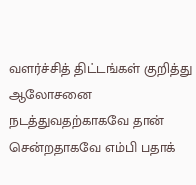வளர்ச்சித் திட்டங்கள் குறித்து ஆலோசனை நடத்துவதற்காகவே தான் சென்றதாகவே எம்பி பதாக்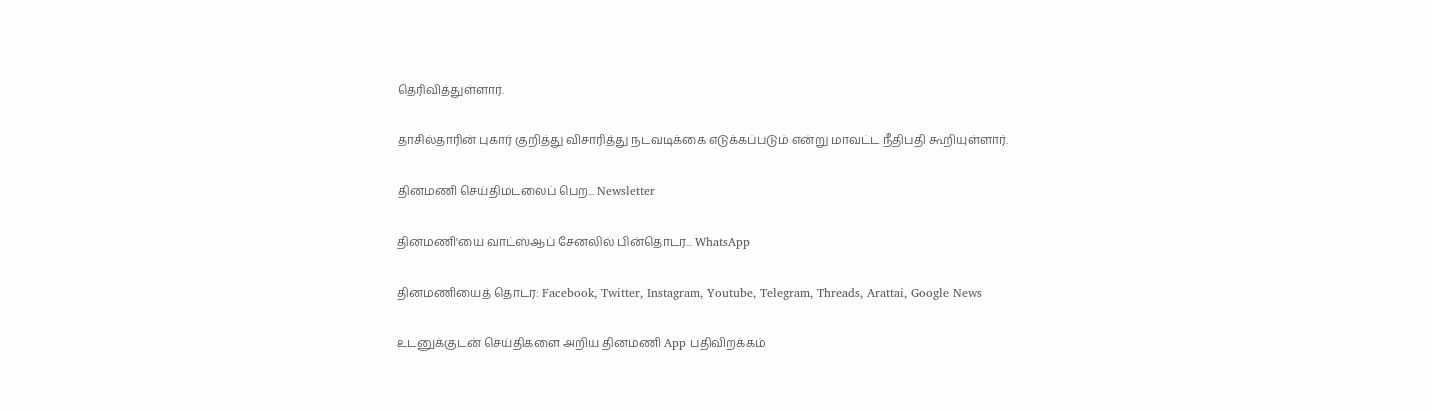தெரிவித்துள்ளார்.

தாசில்தாரின் புகார் குறித்து விசாரித்து நடவடிக்கை எடுக்கப்படும் என்று மாவட்ட நீதிபதி கூறியுள்ளார்.

தினமணி செய்திமடலைப் பெற... Newsletter

தினமணி'யை வாட்ஸ்ஆப் சேனலில் பின்தொடர... WhatsApp

தினமணியைத் தொடர: Facebook, Twitter, Instagram, Youtube, Telegram, Threads, Arattai, Google News

உடனுக்குடன் செய்திகளை அறிய தினமணி App பதிவிறக்கம்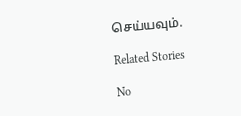செய்யவும்.

Related Stories

No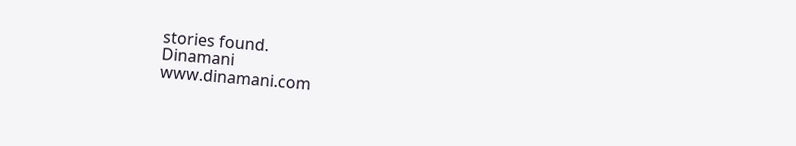stories found.
Dinamani
www.dinamani.com